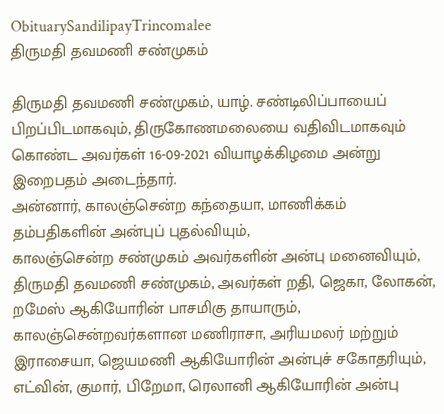ObituarySandilipayTrincomalee
திருமதி தவமணி சண்முகம்

திருமதி தவமணி சண்முகம், யாழ். சண்டிலிப்பாயைப் பிறப்பிடமாகவும், திருகோணமலையை வதிவிடமாகவும் கொண்ட அவர்கள் 16-09-2021 வியாழக்கிழமை அன்று இறைபதம் அடைந்தார்.
அன்னார், காலஞ்சென்ற கந்தையா, மாணிக்கம் தம்பதிகளின் அன்புப் புதல்வியும்,
காலஞ்சென்ற சண்முகம் அவர்களின் அன்பு மனைவியும்,
திருமதி தவமணி சண்முகம், அவர்கள் றதி, ஜெகா, லோகன், றமேஸ் ஆகியோரின் பாசமிகு தாயாரும்,
காலஞ்சென்றவர்களான மணிராசா, அரியமலர் மற்றும் இராசையா, ஜெயமணி ஆகியோரின் அன்புச் சகோதரியும்,
எட்வின், குமார், பிறேமா, ரெலானி ஆகியோரின் அன்பு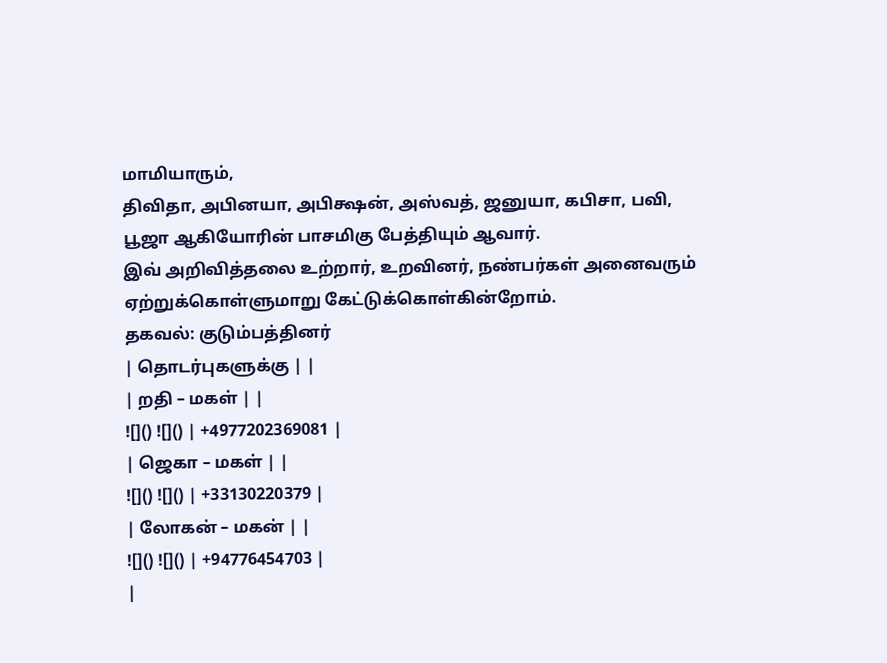மாமியாரும்,
திவிதா, அபினயா, அபிக்ஷன், அஸ்வத், ஜனுயா, கபிசா, பவி, பூஜா ஆகியோரின் பாசமிகு பேத்தியும் ஆவார்.
இவ் அறிவித்தலை உற்றார், உறவினர், நண்பர்கள் அனைவரும் ஏற்றுக்கொள்ளுமாறு கேட்டுக்கொள்கின்றோம்.
தகவல்: குடும்பத்தினர்
| தொடர்புகளுக்கு | |
| றதி – மகள் | |
![]() ![]() | +4977202369081 |
| ஜெகா – மகள் | |
![]() ![]() | +33130220379 |
| லோகன் – மகன் | |
![]() ![]() | +94776454703 |
|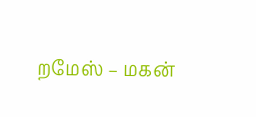றமேஸ் – மகன்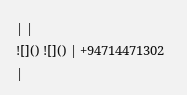| |
![]() ![]() | +94714471302 |